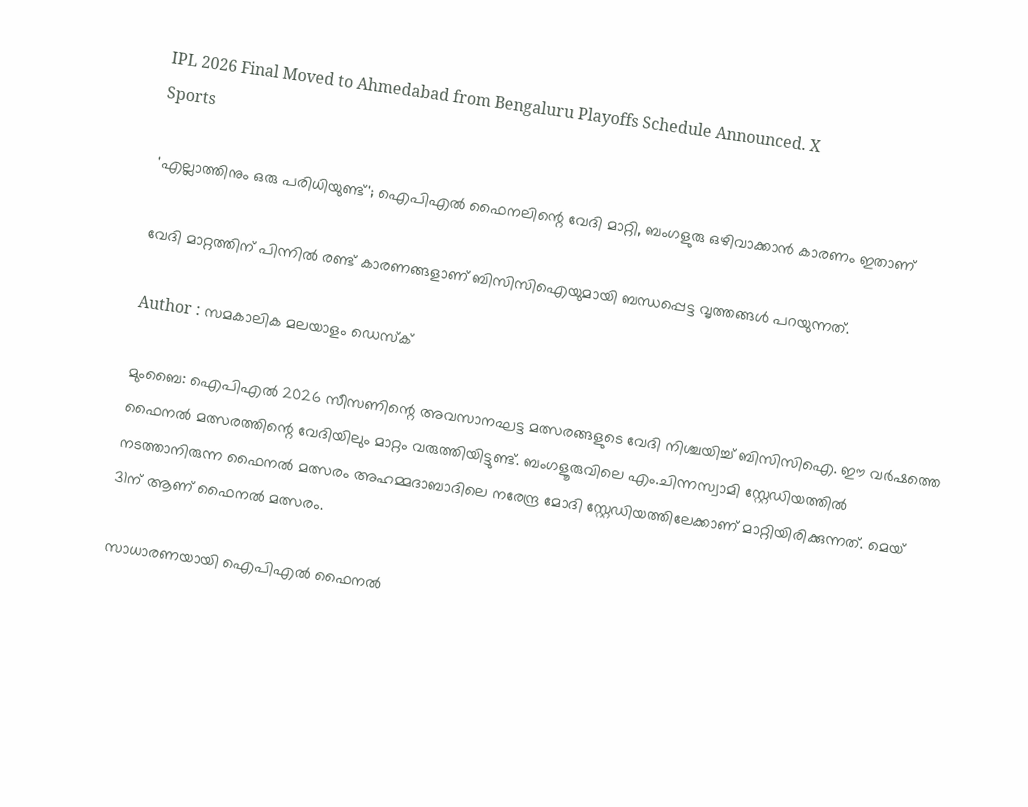IPL 2026 Final Moved to Ahmedabad from Bengaluru Playoffs Schedule Announced. X
Sports

'എല്ലാത്തിനും ഒരു പരിധിയുണ്ട്'; ഐപിഎൽ ഫൈനലിന്റെ വേദി മാറ്റി, ബംഗളുരു ഒഴിവാക്കാൻ കാരണം ഇതാണ്

വേദി മാറ്റത്തിന് പിന്നിൽ രണ്ട് കാരണങ്ങളാണ് ബിസിസിഐയുമായി ബന്ധപ്പെട്ട വൃത്തങ്ങൾ പറയുന്നത്.

Author : സമകാലിക മലയാളം ഡെസ്ക്

മുംബൈ: ഐപിഎൽ 2026 സീസണിന്റെ അവസാനഘട്ട മത്സരങ്ങളുടെ വേദി നിശ്ചയിച്ച് ബിസിസിഐ. ഈ വർഷത്തെ ഫൈനൽ മത്സരത്തിന്റെ വേദിയിലും മാറ്റം വരുത്തിയിട്ടുണ്ട്. ബംഗളൂരുവിലെ എം.ചിന്നസ്വാമി സ്റ്റേഡിയത്തിൽ നടത്താനിരുന്ന ഫൈനൽ മത്സരം അഹമ്മദാബാദിലെ നരേന്ദ്ര മോദി സ്റ്റേഡിയത്തിലേക്കാണ് മാറ്റിയിരിക്കുന്നത്. മെയ് 31ന് ആണ് ഫൈനൽ മത്സരം.

സാധാരണയായി ഐപിഎൽ ഫൈനൽ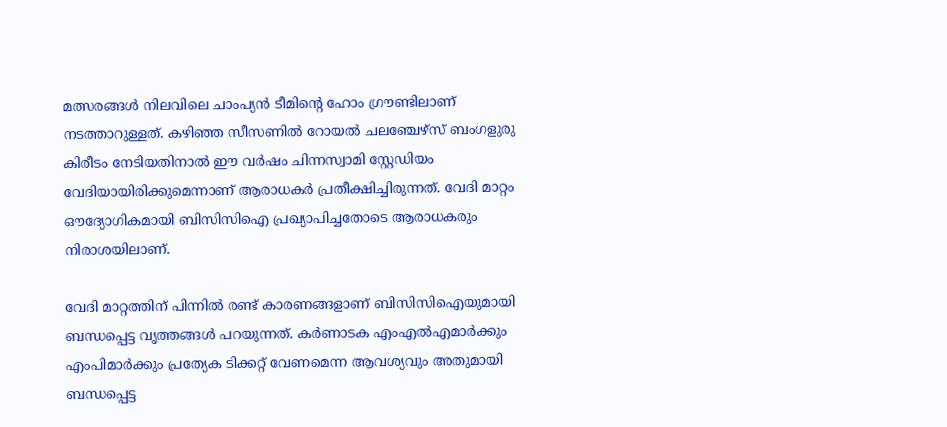മത്സരങ്ങൾ നിലവിലെ ചാംപ്യൻ ടീമിന്റെ ഹോം ഗ്രൗണ്ടിലാണ് നടത്താറുള്ളത്. കഴിഞ്ഞ സീസണിൽ റോയൽ ചലഞ്ചേഴ്‌സ് ബംഗളുരു കിരീടം നേടിയതിനാൽ ഈ വർഷം ചിന്നസ്വാമി സ്റ്റേഡിയം വേദിയായിരിക്കുമെന്നാണ് ആരാധകർ പ്രതീക്ഷിച്ചിരുന്നത്. വേദി മാറ്റം ഔദ്യോഗികമായി ബിസിസിഐ പ്രഖ്യാപിച്ചതോടെ ആരാധകരും നിരാശയിലാണ്.

വേദി മാറ്റത്തിന് പിന്നിൽ രണ്ട് കാരണങ്ങളാണ് ബിസിസിഐയുമായി ബന്ധപ്പെട്ട വൃത്തങ്ങൾ പറയുന്നത്. കർണാടക എംഎൽഎമാർക്കും എംപിമാർക്കും പ്രത്യേക ടിക്കറ്റ് വേണമെന്ന ആവശ്യവും അതുമായി ബന്ധപ്പെട്ട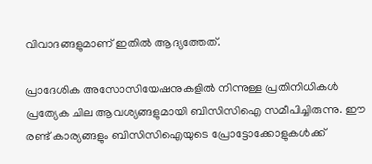വിവാദങ്ങളുമാണ് ഇതിൽ ആദ്യത്തേത്.

പ്രാദേശിക അസോസിയേഷനുകളിൽ നിന്നുള്ള പ്രതിനിധികൾ പ്രത്യേക ചില ആവശ്യങ്ങളുമായി ബിസിസിഐ സമീപിച്ചിരുന്നു. ഈ രണ്ട് കാര്യങ്ങളും ബിസിസിഐയുടെ പ്രോട്ടോക്കോളുകൾക്ക്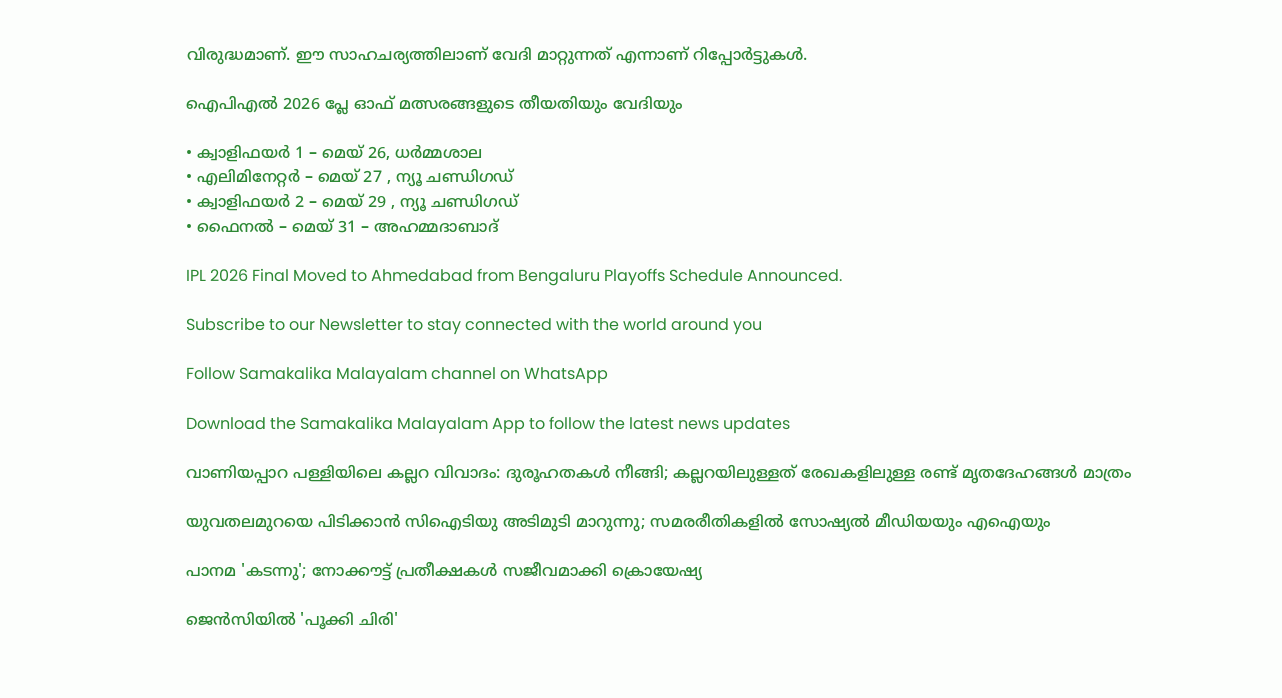വിരുദ്ധമാണ്. ഈ സാഹചര്യത്തിലാണ് വേദി മാറ്റുന്നത് എന്നാണ് റിപ്പോർട്ടുകൾ.

ഐപിഎൽ 2026 പ്ലേ ഓഫ് മത്സരങ്ങളുടെ തീയതിയും വേദിയും

• ക്വാളിഫയർ 1 – മെയ് 26, ധർമ്മശാല
• എലിമിനേറ്റർ – മെയ് 27 , ന്യൂ ചണ്ഡിഗഡ്
• ക്വാളിഫയർ 2 – മെയ് 29 , ന്യൂ ചണ്ഡിഗഡ്
• ഫൈനൽ – മെയ് 31 – അഹമ്മദാബാദ്

IPL 2026 Final Moved to Ahmedabad from Bengaluru Playoffs Schedule Announced.

Subscribe to our Newsletter to stay connected with the world around you

Follow Samakalika Malayalam channel on WhatsApp

Download the Samakalika Malayalam App to follow the latest news updates

വാണിയപ്പാറ പള്ളിയിലെ കല്ലറ വിവാദം: ദുരൂഹതകൾ നീങ്ങി; കല്ലറയിലുള്ളത് രേഖകളിലുള്ള രണ്ട് മൃതദേഹങ്ങൾ മാത്രം

യുവതലമുറയെ പിടിക്കാൻ സിഐടിയു അടിമുടി മാറുന്നു; സമരരീതികളിൽ സോഷ്യൽ മീഡിയയും എഐയും

പാനമ 'കടന്നു'; നോക്കൗട്ട് പ്രതീക്ഷകള്‍ സജീവമാക്കി ക്രൊയേഷ്യ

ജെന്‍സിയില്‍ 'പൂക്കി ചിരി'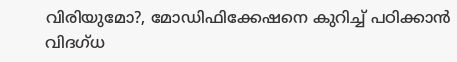വിരിയുമോ?, മോഡിഫിക്കേഷനെ കുറിച്ച് പഠിക്കാന്‍ വിദഗ്ധ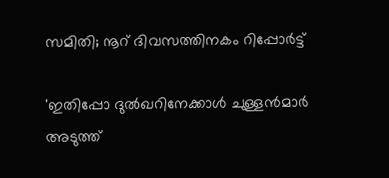സമിതി; നൂറ് ദിവസത്തിനകം റിപ്പോര്‍ട്ട്

'ഇതിപ്പോ ദുൽഖറിനേക്കാൾ ചുള്ളൻമാർ അടുത്ത്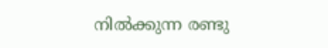നിൽക്കുന്ന രണ്ടു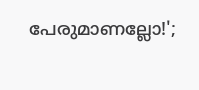പേരുമാണല്ലോ!';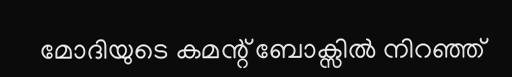മോദിയുടെ കമന്റ് ബോക്സിൽ നിറഞ്ഞ്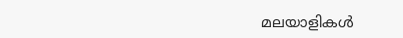മലയാളികൾ